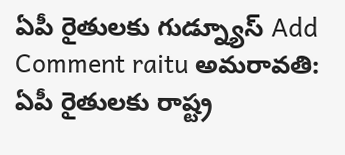ఏపీ రైతులకు గుడ్న్యూస్ Add Comment raitu అమరావతి: ఏపీ రైతులకు రాష్ట్ర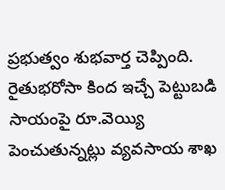ప్రభుత్వం శుభవార్త చెప్పింది. రైతుభరోసా కింద ఇచ్చే పెట్టుబడి సాయంపై రూ.వెయ్యి పెంచుతున్నట్లు వ్యవసాయ శాఖ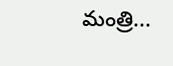మంత్రి...